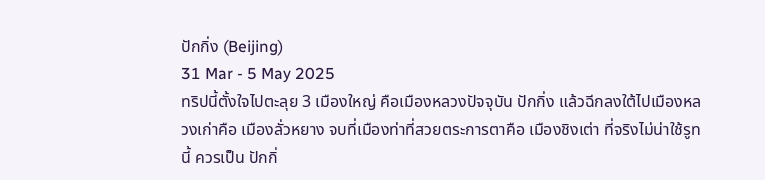ปักกิ่ง (Beijing)
31 Mar - 5 May 2025
ทริปนี้ตั้งใจไปตะลุย 3 เมืองใหญ่ คือเมืองหลวงปัจจุบัน ปักกิ่ง แล้วฉีกลงใต้ไปเมืองหลวงเก่าคือ เมืองลั่วหยาง จบที่เมืองท่าที่สวยตระการตาคือ เมืองชิงเต่า ที่จริงไม่น่าใช้รูทนี้ ควรเป็น ปักกิ่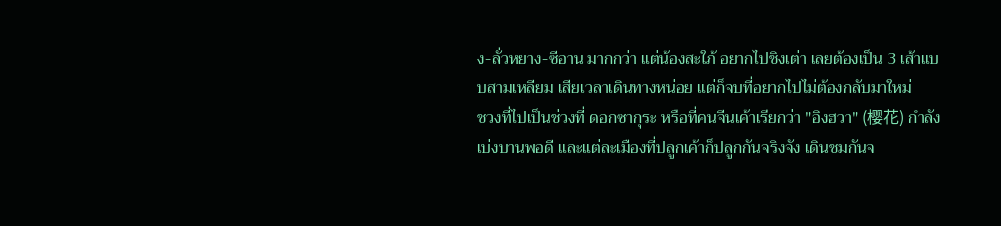ง-ลั่วหยาง-ซีอาน มากกว่า แต่น้องสะใภ้ อยากไปชิงเต่า เลยต้องเป็น 3 เส้าแบบสามเหลียม เสียเวลาเดินทางหน่อย แต่ก็จบที่อยากไปไม่ต้องกลับมาใหม่
ชวงที่ไปเป็นช่วงที่ ดอกซากุระ หรือที่คนจีนเค้าเรียกว่า "อิงฮวา" (樱花) กำลังเบ่งบานพอดี และแต่ละเมืองที่ปลูกเค้าก็ปลูกกันจริงจัง เดินชมกันจ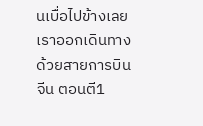นเบื่อไปข้างเลย
เราออกเดินทางด้วยสายการบินจีน ตอนตี1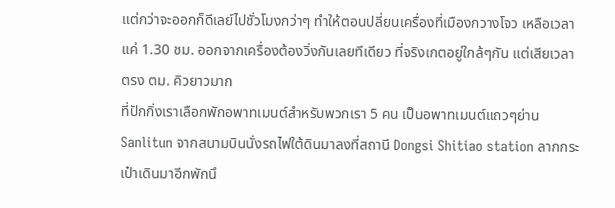แต่กว่าจะออกก็ดีเลย์ไปชั่วโมงกว่าๆ ทำให้ตอนปลี่ยนเครื่องที่เมืองกวางโจว เหลือเวลาแค่ 1.30 ชม. ออกจากเครื่องต้องวิ่งกันเลยทีเดียว ที่จริงเกตอยู่ใกล้ๆกัน แต่เสียเวลาตรง ตม. คิวยาวมาก
ที่ปักกิ่งเราเลือกพักอพาทเมนต์สำหรับพวกเรา 5 คน เป็นอพาทเมนต์แถวๆย่านSanlitun จากสนามบินนั่งรถไฟใต้ดินมาลงที่สถานี Dongsi Shitiao station ลากกระเป๋าเดินมาอีกพักนึ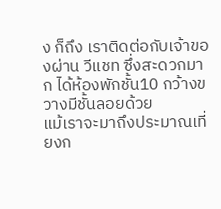ง ก็ถึง เราติดต่อกับเจ้าของผ่าน วีแชท ซึ่งสะดวกมาก ได้ห้องพักชั้น10 กว้างขวางมีชั้นลอยด้วย
แม้เราจะมาถึงประมาณเที่ยงก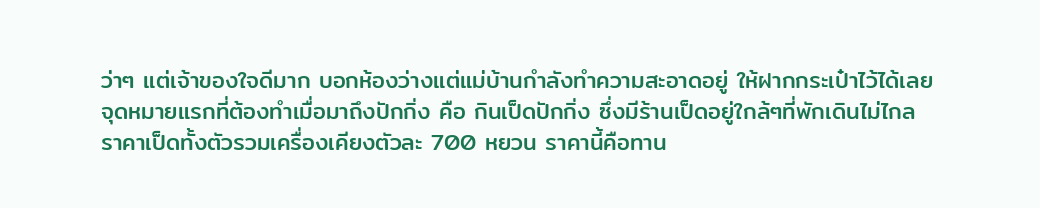ว่าๆ แต่เจ้าของใจดีมาก บอกห้องว่างแต่แม่บ้านกำลังทำความสะอาดอยู่ ให้ฝากกระเป๋าไว้ได้เลย
จุดหมายแรกที่ต้องทำเมื่อมาถึงปักกิ่ง คือ กินเป็ดปักกิ่ง ซึ่งมีร้านเป็ดอยู่ใกล้ๆที่พักเดินไม่ไกล ราคาเป็ดทั้งตัวรวมเครื่องเคียงตัวละ 700 หยวน ราคานี้คือทาน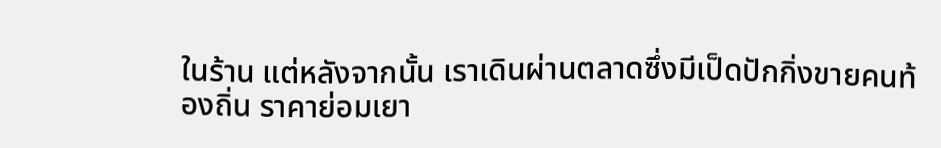ในร้าน แต่หลังจากนั้น เราเดินผ่านตลาดซึ่งมีเป็ดปักกิ่งขายคนท้องถิ่น ราคาย่อมเยา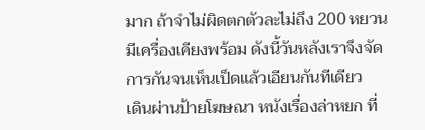มาก ถ้าจำไม่ผิดตกตัวละไม่ถึง 200 หยวน มีเครื่องเคียงพร้อม ดังนี้วันหลังเราจึงจัดการกันจนเห็นเป็ดแล้วเอียนกันทีเดียว
เดินผ่านป้ายโฆษณา หนังเรื่องล่าหยก ที่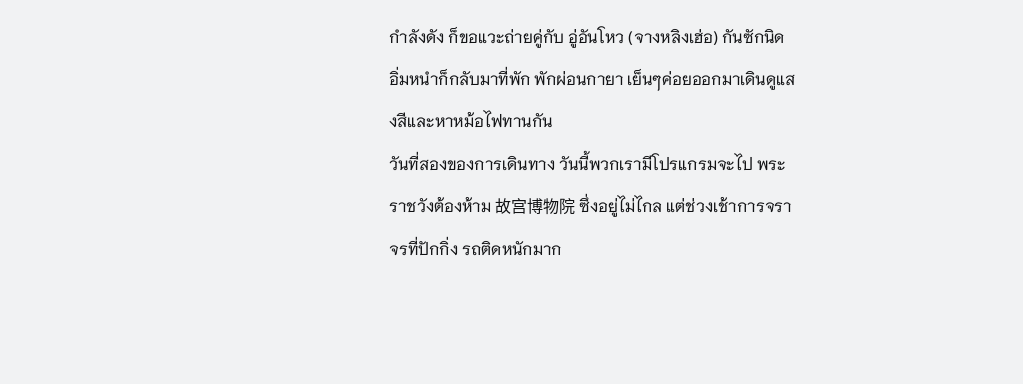กำลังดัง ก็ขอแวะถ่ายคู่กับ อู่อันโหว (จางหลิงเฮ่อ) กันซักนิด
อิ่มหนำก็กลับมาที่พัก พักผ่อนกายา เย็นๆค่อยออกมาเดินดูแสงสีและหาหม้อไฟทานกัน
วันที่สองของการเดินทาง วันนี้พวกเรามีโปรแกรมจะไป พระราชวังต้องห้าม 故宫博物院 ซึ่งอยู่ไม่ไกล แต่ช่วงเช้าการจราจรที่ปักกิ่ง รถติดหนักมาก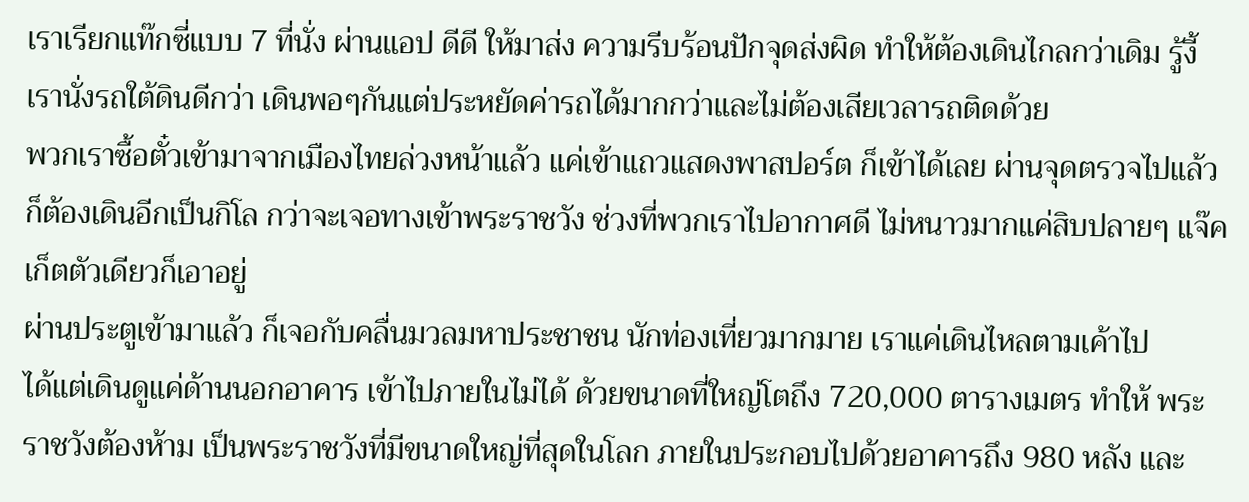เราเรียกแท๊กซี่แบบ 7 ที่นั่ง ผ่านแอป ดีดี ให้มาส่ง ความรีบร้อนปักจุดส่งผิด ทำให้ต้องเดินไกลกว่าเดิม รู้งี้เรานั่งรถใต้ดินดีกว่า เดินพอๆกันแต่ประหยัดค่ารถได้มากกว่าและไม่ต้องเสียเวลารถติดด้วย
พวกเราซื้อตั๋วเข้ามาจากเมืองไทยล่วงหน้าแล้ว แค่เข้าแถวแสดงพาสปอร์ต ก็เข้าได้เลย ผ่านจุดตรวจไปแล้วก็ต้องเดินอีกเป็นกิโล กว่าจะเจอทางเข้าพระราชวัง ช่วงที่พวกเราไปอากาศดี ไม่หนาวมากแค่สิบปลายๆ แจ๊คเก็ตตัวเดียวก็เอาอยู่
ผ่านประตูเข้ามาแล้ว ก็เจอกับคลื่นมวลมหาประชาชน นักท่องเที่ยวมากมาย เราแค่เดินไหลตามเค้าไป
ได้แต่เดินดูแค่ด้านนอกอาคาร เข้าไปภายในไม่ได้ ด้วยขนาดที่ใหญ่โตถึง 720,000 ตารางเมตร ทำให้ พระราชวังต้องห้าม เป็นพระราชวังที่มีขนาดใหญ่ที่สุดในโลก ภายในประกอบไปด้วยอาคารถึง 980 หลัง และ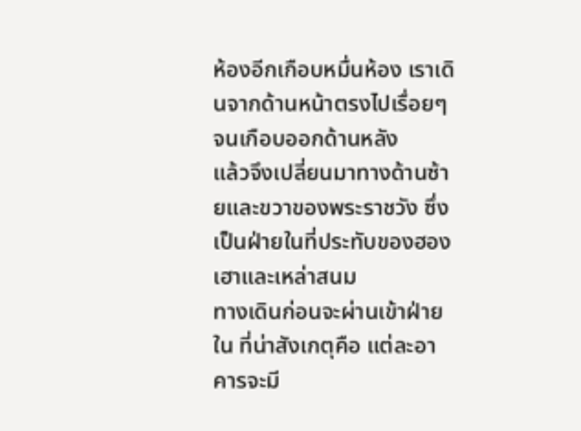ห้องอีกเกือบหมื่นห้อง เราเดินจากด้านหน้าตรงไปเรื่อยๆจนเกือบออกด้านหลัง
แล้วจึงเปลี่ยนมาทางด้านซ้ายและขวาของพระราชวัง ซึ่งเป็นฝ่ายในที่ประทับของฮองเฮาและเหล่าสนม
ทางเดินก่อนจะผ่านเข้าฝ่ายใน ที่น่าสังเกตุคือ แต่ละอาคารจะมี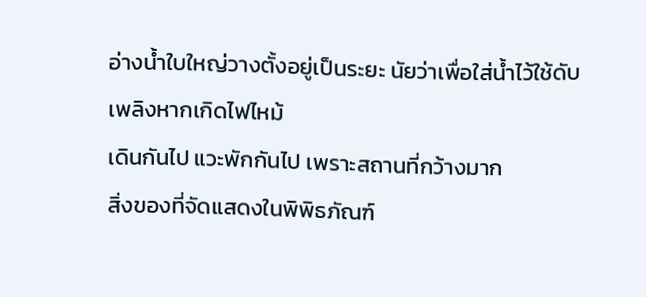อ่างน้ำใบใหญ่วางตั้งอยู่เป็นระยะ นัยว่าเพื่อใส่น้ำไว้ใช้ดับเพลิงหากเกิดไฟไหม้
เดินกันไป แวะพักกันไป เพราะสถานที่กว้างมาก
สิ่งของที่จัดแสดงในพิพิธภัณฑ์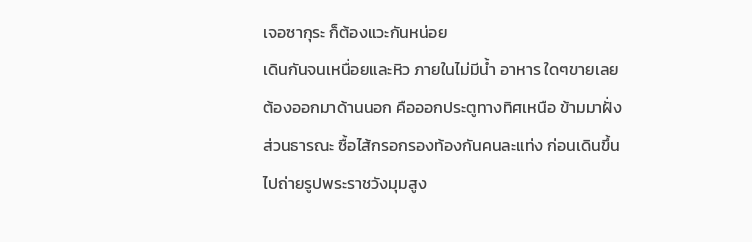เจอซากุระ ก็ต้องแวะกันหน่อย
เดินกันจนเหนื่อยและหิว ภายในไม่มีน้ำ อาหาร ใดๆขายเลย ต้องออกมาด้านนอก คือออกประตูทางทิศเหนือ ข้ามมาฝั่งส่วนธารณะ ซื้อไส้กรอกรองท้องกันคนละแท่ง ก่อนเดินขึ้นไปถ่ายรูปพระราชวังมุมสูง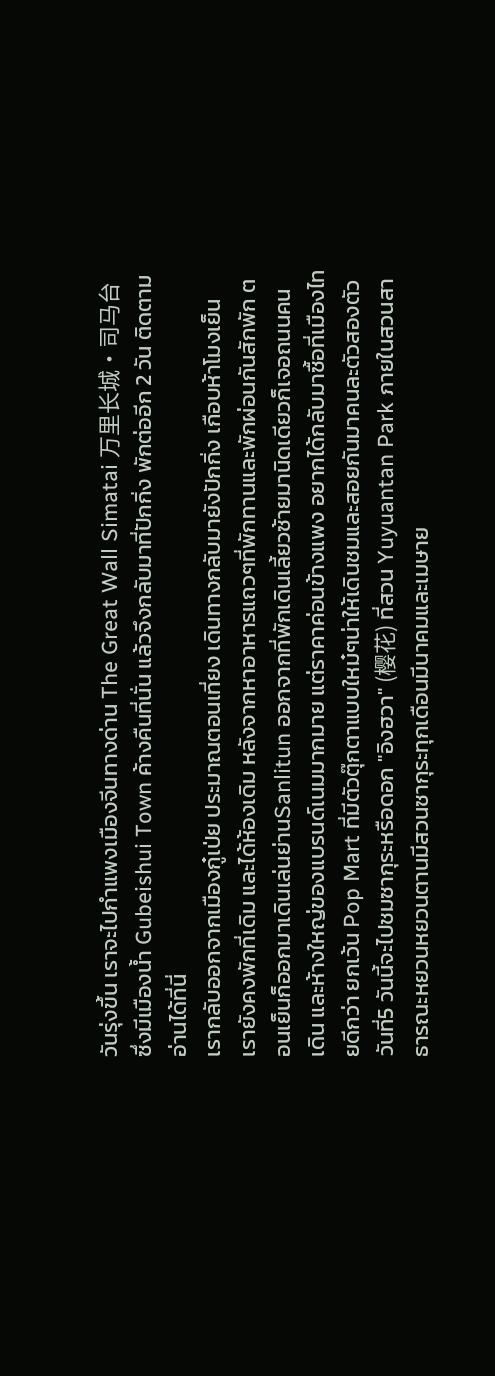วันรุ่งขึ้น เราจะไปกำแพงเมืองจีนทางด่าน The Great Wall Simatai 万里长城·司马台 ซึ่งมีเมืองน้ำ Gubeishui Town ค้างคืนที่นั่น แล้วจึงกลับมาที่ปักกิ่ง พักต่ออีก 2 วัน ติดตามอ่านได้ที่นี่
เรากลับออกจากเมืองกู๋เป่ย ประมาณตอนเที่ยง เดินทางกลับมายังปักกิ่ง เกือบห้าโมงเย็น เรายังคงพักที่เดิม และได้ห้องเดิม หลังจากหาอาหารแถวๆที่พักทานและพักผ่อนกันสักพัก ตอนเย็นก็ออกมาเดินเล่นย่านSanlitun ออกจากที่พักเดินเลี้ยวซ้ายมานิดเดียวก็เจอถนนคนเดิน และห้างใหญ่ของแบรนด์เนมมากมาย แต่ราคาค่อนข้างแพง อยากได้กลับมาซื้อที่เมืองไทยดีกว่า ยกเว้น Pop Mart ที่มีตัวตุ๊กตาแบบใหม๋ๆน่าให้เดินชมและสอยกันมาคนละตัวสองตัว
วันที่5 วันนี้จะไปชมซากุระหรือดอก "อิงฮวา" (樱花) ที่สวน Yuyuantan Park ภายในสวนสาธารณะหยวนหยวนตานมีสวนซากุระทุกเดือนมีนาคมและเมษาย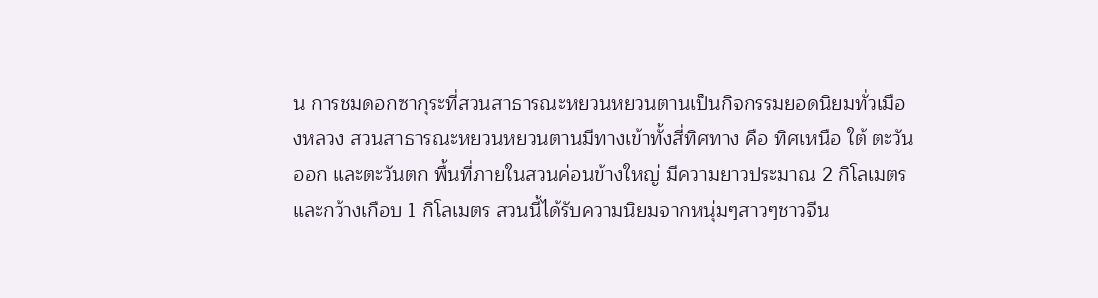น การชมดอกซากุระที่สวนสาธารณะหยวนหยวนตานเป็นกิจกรรมยอดนิยมทั่วเมืองหลวง สวนสาธารณะหยวนหยวนตานมีทางเข้าทั้งสี่ทิศทาง คือ ทิศเหนือ ใต้ ตะวันออก และตะวันตก พื้นที่ภายในสวนค่อนข้างใหญ่ มีความยาวประมาณ 2 กิโลเมตร และกว้างเกือบ 1 กิโลเมตร สวนนี้ได้รับความนิยมจากหนุ่มๆสาวๆชาวจีน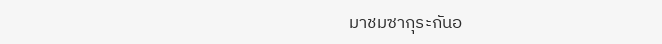มาชมซากุระกันอ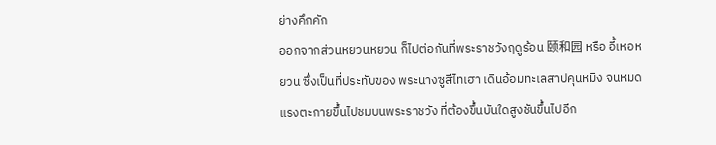ย่างคึกคัก
ออกจากส่วนหยวนหยวน ก็ไปต่อกันที่พระราชวังฤดูร้อน 颐和园 หรือ อี้เหอหยวน ซึ่งเป็นที่ประทับของ พระนางซูสีไทเฮา เดินอ้อมทะเลสาปคุนหมิง จนหมดแรงตะกายขึ้นไปชมบนพระราชวัง ที่ต้องขึ้นบันใดสูงชันขึ้นไปอีก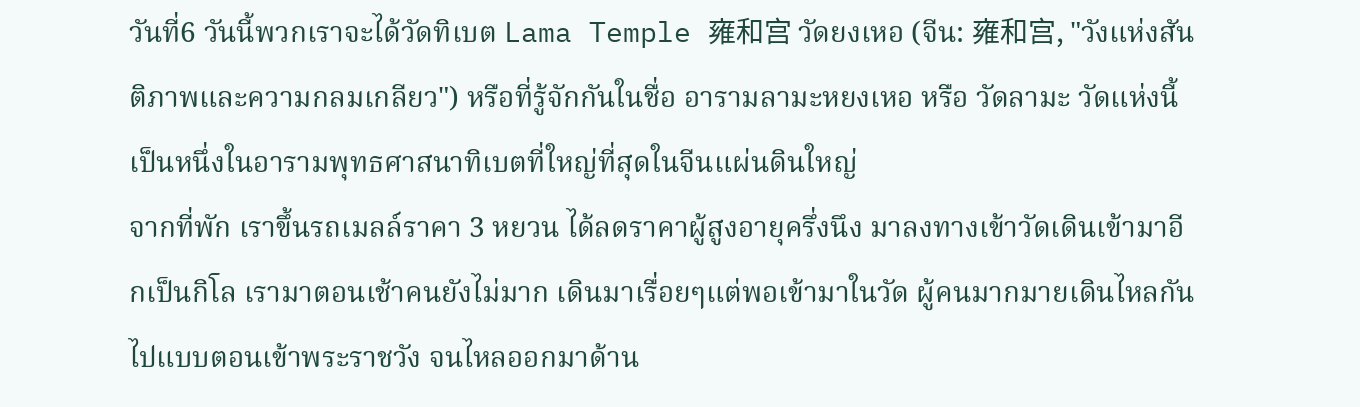วันที่6 วันนี้พวกเราจะได้วัดทิเบต Lama Temple 雍和宫 วัดยงเหอ (จีน: 雍和宫, "วังแห่งสันติภาพและความกลมเกลียว") หรือที่รู้จักกันในชื่อ อารามลามะหยงเหอ หรือ วัดลามะ วัดแห่งนี้เป็นหนึ่งในอารามพุทธศาสนาทิเบตที่ใหญ่ที่สุดในจีนแผ่นดินใหญ่
จากที่พัก เราขึ้นรถเมลล์ราคา 3 หยวน ได้ลดราคาผู้สูงอายุครึ่งนึง มาลงทางเข้าวัดเดินเข้ามาอีกเป็นกิโล เรามาตอนเช้าคนยังไม่มาก เดินมาเรื่อยๆแต่พอเข้ามาในวัด ผู้คนมากมายเดินไหลกันไปแบบตอนเข้าพระราชวัง จนไหลออกมาด้าน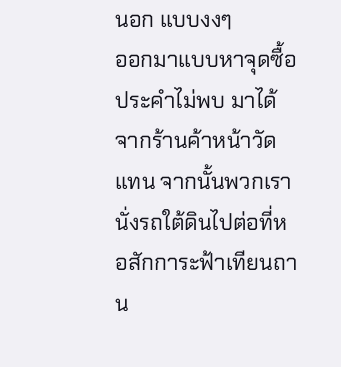นอก แบบงงๆ
ออกมาแบบหาจุดซื้อประคำไม่พบ มาได้จากร้านค้าหน้าวัดแทน จากนั้นพวกเรานั่งรถใต้ดินไปต่อที่หอสักการะฟ้าเทียนถาน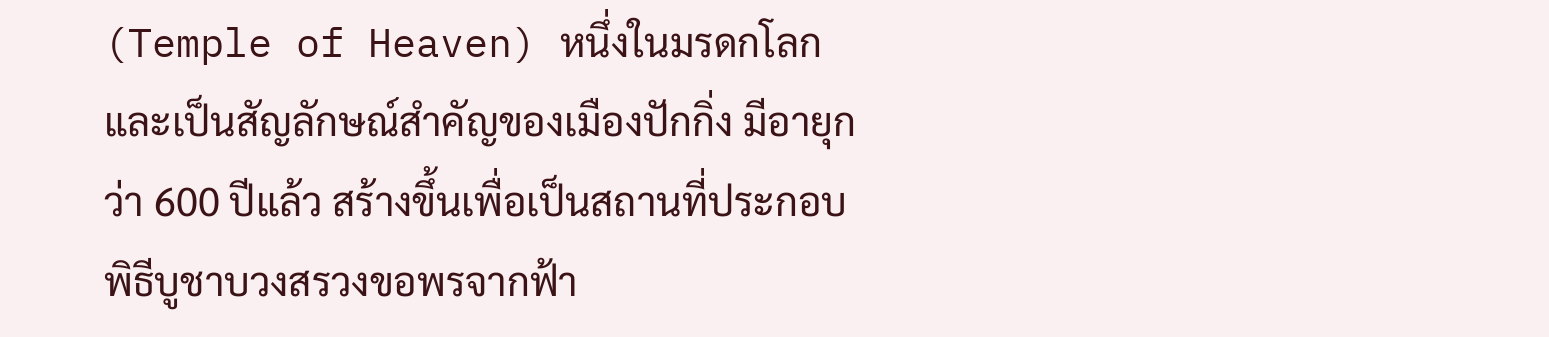(Temple of Heaven) หนึ่งในมรดกโลก และเป็นสัญลักษณ์สำคัญของเมืองปักกิ่ง มีอายุกว่า 600 ปีแล้ว สร้างขึ้นเพื่อเป็นสถานที่ประกอบพิธีบูชาบวงสรวงขอพรจากฟ้า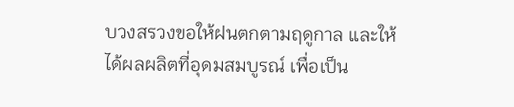บวงสรวงขอให้ฝนตกตามฤดูกาล และให้ได้ผลผลิตที่อุดมสมบูรณ์ เพื่อเป็น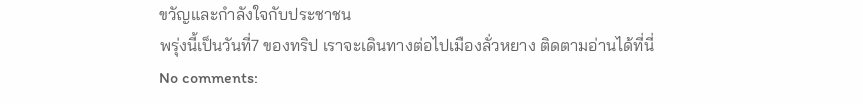ขวัญและกำลังใจกับประชาชน
พรุ่งนี้เป็นวันที่7 ของทริป เราจะเดินทางต่อไปเมืองลั่วหยาง ติดตามอ่านได้ที่นี่
No comments: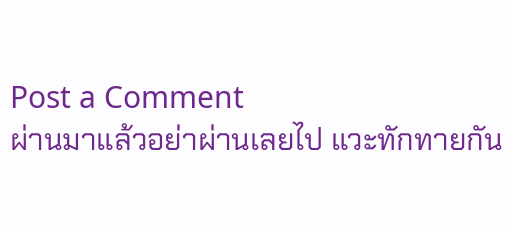Post a Comment
ผ่านมาแล้วอย่าผ่านเลยไป แวะทักทายกัน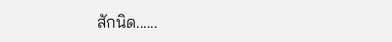สักนิด......